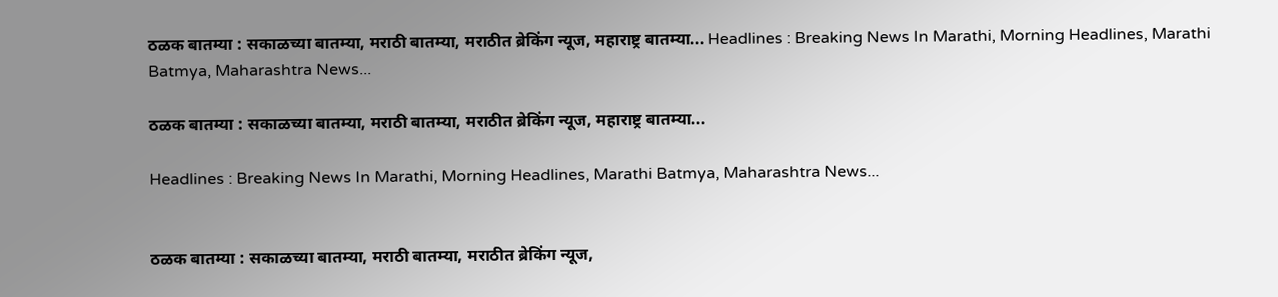ठळक बातम्या : सकाळच्या बातम्या, मराठी बातम्या, मराठीत ब्रेकिंग न्यूज, महाराष्ट्र बातम्या... Headlines : Breaking News In Marathi, Morning Headlines, Marathi Batmya, Maharashtra News...

ठळक बातम्या : सकाळच्या बातम्या, मराठी बातम्या, मराठीत ब्रेकिंग न्यूज, महाराष्ट्र बातम्या...

Headlines : Breaking News In Marathi, Morning Headlines, Marathi Batmya, Maharashtra News...


ठळक बातम्या : सकाळच्या बातम्या, मराठी बातम्या, मराठीत ब्रेकिंग न्यूज,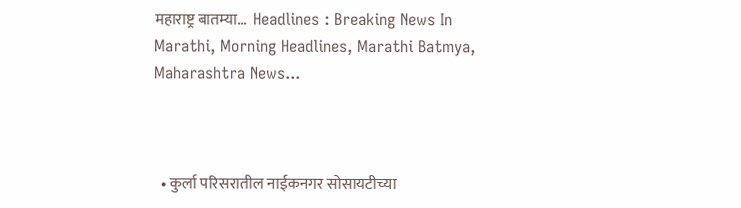महाराष्ट्र बातम्या...  Headlines : Breaking News In Marathi, Morning Headlines, Marathi Batmya, Maharashtra News...



  • कुर्ला परिसरातील नाईकनगर सोसायटीच्या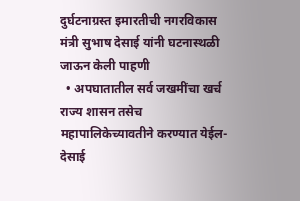दुर्घटनाग्रस्त इमारतीची नगरविकास मंत्री सुभाष देसाई यांनी घटनास्थळी जाऊन केली पाहणी
  • अपघातातील सर्व जखमींचा खर्च राज्य शासन तसेच महापालिकेच्यावतीने करण्यात येईल- देसाई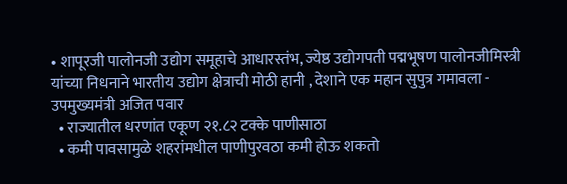• शापूरजी पालोनजी उद्योग समूहाचे आधारस्तंभ, ज्येष्ठ उद्योगपती पद्मभूषण पालोनजीमिस्त्री यांच्या निधनाने भारतीय उद्योग क्षेत्राची मोठी हानी , देशाने एक महान सुपुत्र गमावला - उपमुख्यमंत्री अजित पवार
  • राज्यातील धरणांत एकूण २१.८२ टक्के पाणीसाठा
  • कमी पावसामुळे शहरांमधील पाणीपुरवठा कमी होऊ शकतो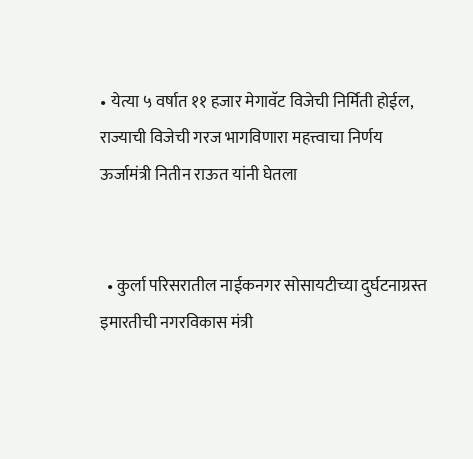• येत्या ५ वर्षात ११ हजार मेगावॅट विजेची निर्मिती होईल, राज्याची विजेची गरज भागविणारा महत्त्वाचा निर्णय ऊर्जामंत्री नितीन राऊत यांनी घेतला


  • कुर्ला परिसरातील नाईकनगर सोसायटीच्या दुर्घटनाग्रस्त इमारतीची नगरविकास मंत्री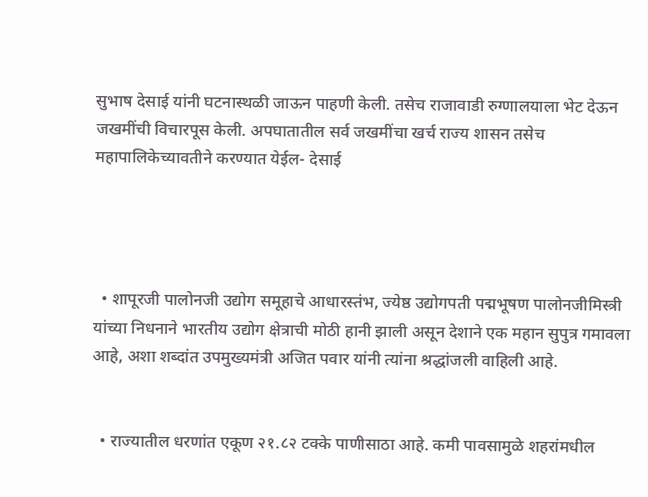सुभाष देसाई यांनी घटनास्थळी जाऊन पाहणी केली. तसेच राजावाडी रुग्णालयाला भेट देऊन जखमींची विचारपूस केली. अपघातातील सर्व जखमींचा खर्च राज्य शासन तसेच महापालिकेच्यावतीने करण्यात येईल- देसाई




  • शापूरजी पालोनजी उद्योग समूहाचे आधारस्तंभ, ज्येष्ठ उद्योगपती पद्मभूषण पालोनजीमिस्त्री यांच्या निधनाने भारतीय उद्योग क्षेत्राची मोठी हानी झाली असून देशाने एक महान सुपुत्र गमावला आहे, अशा शब्दांत उपमुख्यमंत्री अजित पवार यांनी त्यांना श्रद्धांजली वाहिली आहे.


  • राज्यातील धरणांत एकूण २१.८२ टक्के पाणीसाठा आहे. कमी पावसामुळे शहरांमधील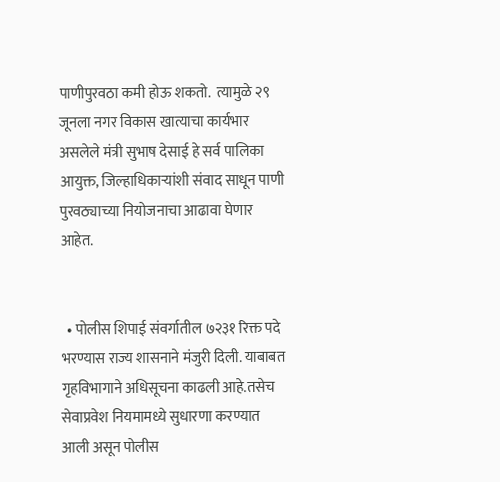पाणीपुरवठा कमी होऊ शकतो.  त्यामुळे २९ जूनला नगर विकास खात्याचा कार्यभार असलेले मंत्री सुभाष देसाई हे सर्व पालिका आयुक्त, जिल्हाधिकाऱ्यांशी संवाद साधून पाणी पुरवठ्याच्या नियोजनाचा आढावा घेणार आहेत.


  • पोलीस शिपाई संवर्गातील ७२३१ रिक्त पदे भरण्यास राज्य शासनाने मंजुरी दिली. याबाबत गृहविभागाने अधिसूचना काढली आहे.तसेच सेवाप्रवेश नियमामध्ये सुधारणा करण्यात आली असून पोलीस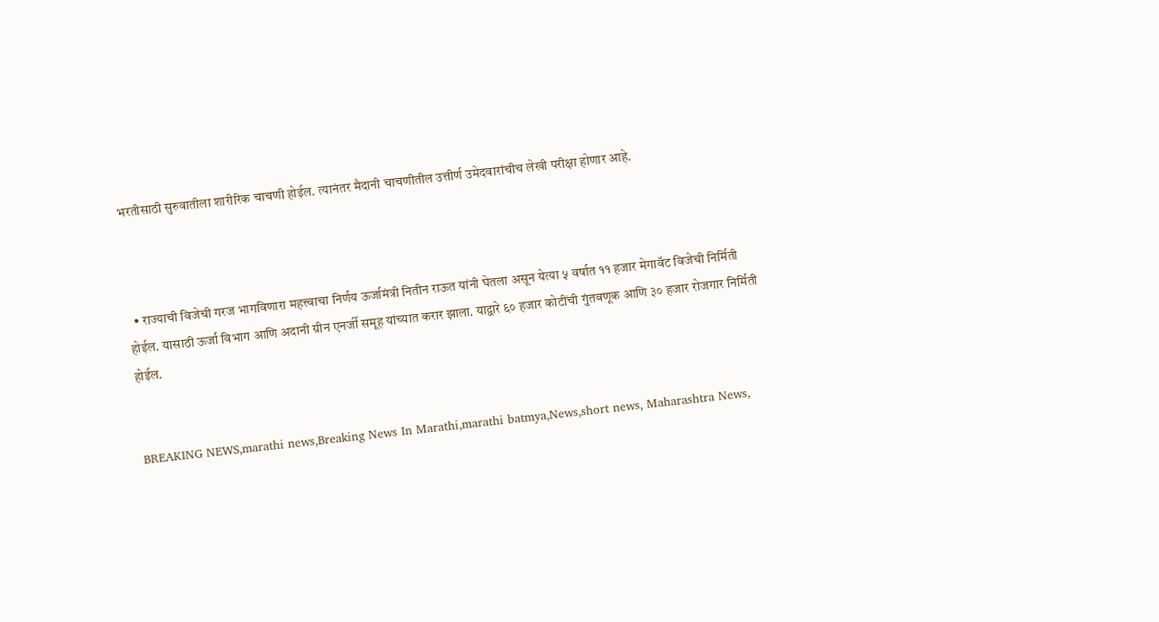भरतीसाठी सुरुवातीला शारीरिक चाचणी होईल. त्यानंतर मैदानी चाचणीतील उत्तीर्ण उमेदवारांचीच लेखी परीक्षा होणार आहे.



  • राज्याची विजेची गरज भागविणारा महत्त्वाचा निर्णय ऊर्जामंत्री नितीन राऊत यांनी घेतला असून येत्या ५ वर्षात ११ हजार मेगावॅट विजेची निर्मिती होईल. यासाठी ऊर्जा विभाग आणि अदानी ग्रीन एनर्जी समूह यांच्यात करार झाला. याद्वारे ६० हजार कोटींची गुंतवणूक आणि ३० हजार रोजगार निर्मिती होईल.


BREAKING NEWS,marathi news,Breaking News In Marathi,marathi batmya,News,short news, Maharashtra News,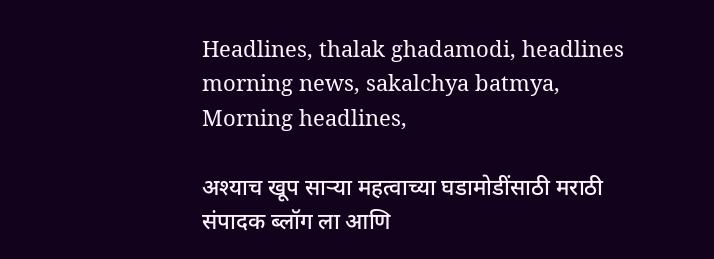Headlines, thalak ghadamodi, headlines morning news, sakalchya batmya, Morning headlines,

अश्याच खूप साऱ्या महत्वाच्या घडामोडींसाठी मराठी संपादक ब्लॉग ला आणि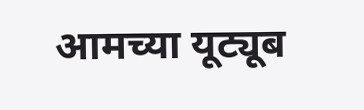आमच्या यूट्यूब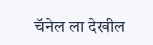चॅनेल ला देखील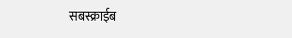सबस्क्राईब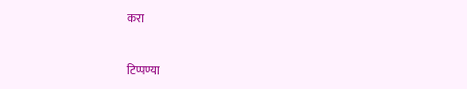करा


टिप्पण्या